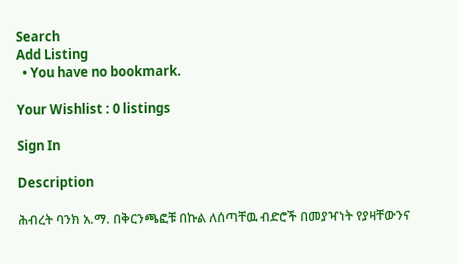Search
Add Listing
  • You have no bookmark.

Your Wishlist : 0 listings

Sign In

Description

ሕብረት ባንክ አ.ማ. በቅርንጫፎቹ በኩል ለሰጣቸዉ ብድሮች በመያዣነት የያዛቸውንና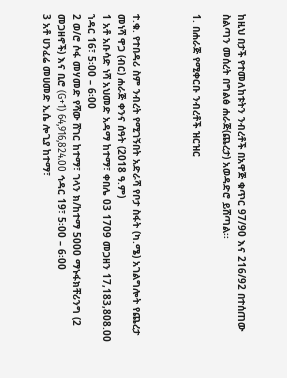ከዚህ በታች የተመለከቱትን ንብረቶች በአዋጅ ቁጥር 97/90 እና 216/92 በተሰጠው ስልጣን መሰረት በግልፅ ሐራጅ(ጨረታ) አወዳድሮ ይሸጣል፡፡

1. በሐራጅ የሚቀርቡ ንብረቶች ዝርዝር



ተ.ቁ. የተበዳሪ ስም ንብረት የሚገኝበት አድራሻ የቦታ ስፋት (ካ.ሜ) አገልግሎት የጨረታ መነሻ ዋጋ (ብር) ሐራጅ ቀንና ሰዓት (2018 ዓ.ም)
1 አቶ አቡሳድ ነሻ አህመድ አዳማ ከተማ፣ ቀበሌ 03 1709 መጋዘን 17,183,808.00 ኀዳር 16፣ 5፡00 – 6፡00
2 ወ/ሮ ሶፋ መሃመድ የሻው ሸገር ከተማ፣ ገላን ክ/ከተማ 5000 ማኑፋክቸሪንግ (2 መጋዘኖች) እና ቢሮ (G+1) 64,916,824.00 ኅዳር 19፣ 5፡00 – 6፡00
3 አቶ ሀንፈሬ መሀመድ ኢሴ ሎጊያ ከተማ፣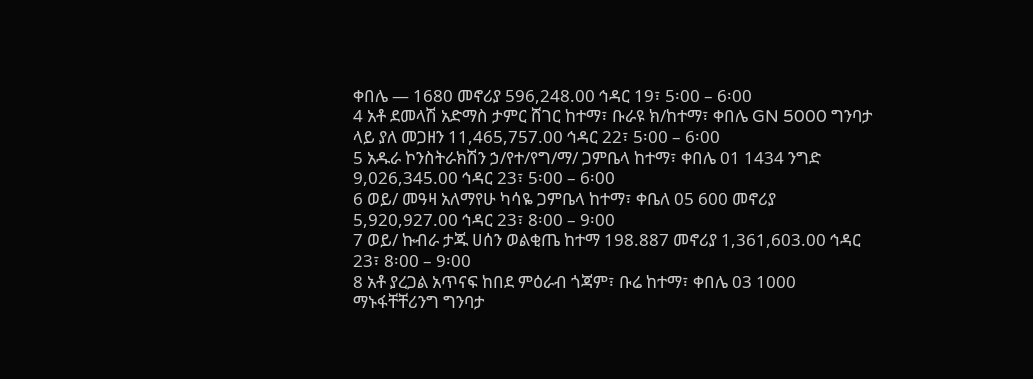ቀበሌ — 1680 መኖሪያ 596,248.00 ኅዳር 19፣ 5፡00 – 6፡00
4 አቶ ደመላሽ አድማስ ታምር ሸገር ከተማ፣ ቡራዩ ክ/ከተማ፣ ቀበሌ GN 5000 ግንባታ ላይ ያለ መጋዘን 11,465,757.00 ኅዳር 22፣ 5፡00 – 6፡00
5 አዱራ ኮንስትራክሽን ኃ/የተ/የግ/ማ/ ጋምቤላ ከተማ፣ ቀበሌ 01 1434 ንግድ 9,026,345.00 ኅዳር 23፣ 5፡00 – 6፡00
6 ወይ/ መዓዛ አለማየሁ ካሳዬ ጋምቤላ ከተማ፣ ቀቤለ 05 600 መኖሪያ 5,920,927.00 ኅዳር 23፣ 8፡00 – 9፡00
7 ወይ/ ኩብራ ታጁ ሀሰን ወልቂጤ ከተማ 198.887 መኖሪያ 1,361,603.00 ኅዳር 23፣ 8፡00 – 9፡00
8 አቶ ያረጋል አጥናፍ ከበደ ምዕራብ ጎጃም፣ ቡሬ ከተማ፣ ቀበሌ 03 1000 ማኑፋቸቸሪንግ ግንባታ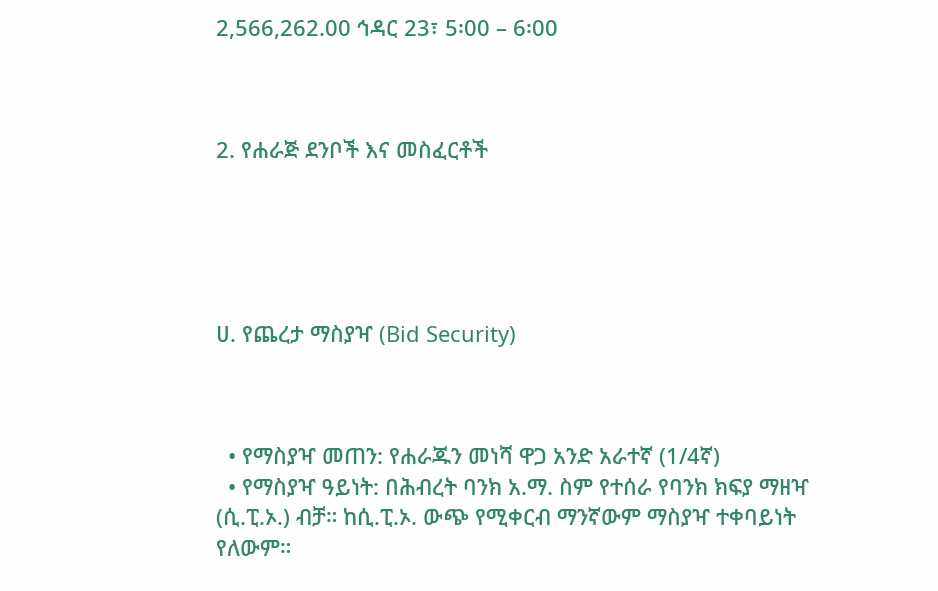2,566,262.00 ኅዳር 23፣ 5፡00 – 6፡00



2. የሐራጅ ደንቦች እና መስፈርቶች





ሀ. የጨረታ ማስያዣ (Bid Security)



  • የማስያዣ መጠን: የሐራጁን መነሻ ዋጋ አንድ አራተኛ (1/4ኛ)
  • የማስያዣ ዓይነት: በሕብረት ባንክ አ.ማ. ስም የተሰራ የባንክ ክፍያ ማዘዣ (ሲ.ፒ.ኦ.) ብቻ። ከሲ.ፒ.ኦ. ውጭ የሚቀርብ ማንኛውም ማስያዣ ተቀባይነት የለውም።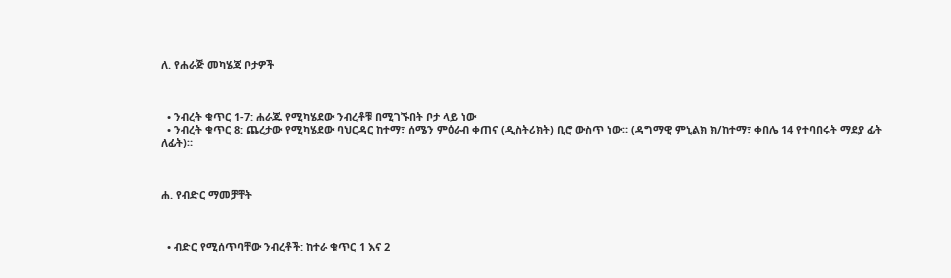ለ. የሐራጅ መካሄጃ ቦታዎች



  • ንብረት ቁጥር 1-7: ሐራጁ የሚካሄደው ንብረቶቹ በሚገኙበት ቦታ ላይ ነው
  • ንብረት ቁጥር 8: ጨረታው የሚካሄደው ባህርዳር ከተማ፣ ሰሜን ምዕራብ ቀጠና (ዲስትሪክት) ቢሮ ውስጥ ነው። (ዳግማዊ ምኒልክ ክ/ከተማ፣ ቀበሌ 14 የተባበሩት ማደያ ፊት ለፊት)።



ሐ. የብድር ማመቻቸት



  • ብድር የሚሰጥባቸው ንብረቶች: ከተራ ቁጥር 1 እና 2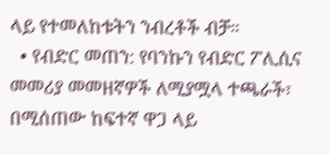ላይ የተመለከቱትን ንብረቶች ብቻ።
  • የብድር መጠን: የባንኩን የብድር ፖሊሲና መመሪያ መመዘኛዎች ለሚያሟላ ተጫራች፣ በሚሰጠው ከፍተኛ ዋጋ ላይ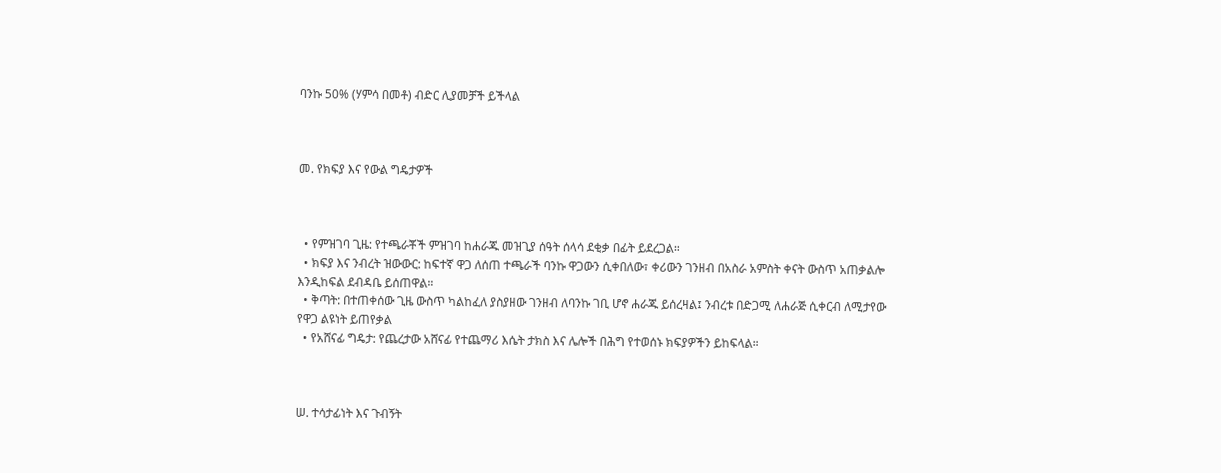ባንኩ 50% (ሃምሳ በመቶ) ብድር ሊያመቻች ይችላል



መ. የክፍያ እና የውል ግዴታዎች



  • የምዝገባ ጊዜ: የተጫራቾች ምዝገባ ከሐራጁ መዝጊያ ሰዓት ሰላሳ ደቂቃ በፊት ይደረጋል።
  • ክፍያ እና ንብረት ዝውውር: ከፍተኛ ዋጋ ለሰጠ ተጫራች ባንኩ ዋጋውን ሲቀበለው፣ ቀሪውን ገንዘብ በአስራ አምስት ቀናት ውስጥ አጠቃልሎ እንዲከፍል ደብዳቤ ይሰጠዋል።
  • ቅጣት: በተጠቀሰው ጊዜ ውስጥ ካልከፈለ ያስያዘው ገንዘብ ለባንኩ ገቢ ሆኖ ሐራጁ ይሰረዛል፤ ንብረቱ በድጋሚ ለሐራጅ ሲቀርብ ለሚታየው የዋጋ ልዩነት ይጠየቃል
  • የአሸናፊ ግዴታ: የጨረታው አሸናፊ የተጨማሪ እሴት ታክስ እና ሌሎች በሕግ የተወሰኑ ክፍያዎችን ይከፍላል።



ሠ. ተሳታፊነት እና ጉብኝት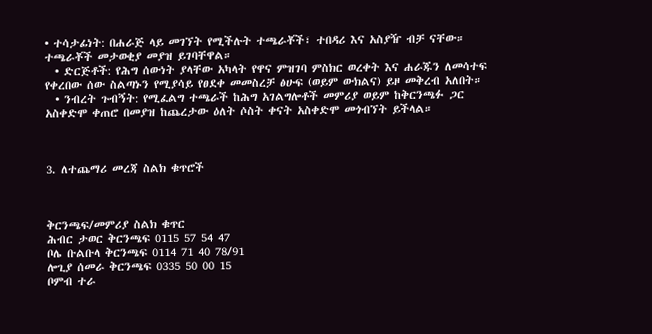• ተሳታፊነት: በሐራጅ ላይ መገኘት የሚችሉት ተጫራቾች፣ ተበዳሪ እና አስያዥ ብቻ ናቸው። ተጫራቾች መታወቂያ መያዝ ይገባቸዋል።
  • ድርጅቶች: የሕግ ሰውነት ያላቸው አካላት የዋና ምዝገባ ምስክር ወረቀት እና ሐራጁን ለመሳተፍ የቀረበው ሰው ስልጣኑን የሚያሳይ የፀደቀ መመስረቻ ፅሁፍ (ወይም ውክልና) ይዞ መቅረብ አለበት።
  • ንብረት ጉብኝት: የሚፈልግ ተጫራች ከሕግ አገልግሎቶች መምሪያ ወይም ከቅርንጫፉ ጋር አስቀድሞ ቀጠሮ በመያዝ ከጨረታው ዕለት ሶስት ቀናት አስቀድሞ መጎብኘት ይችላል።



3. ለተጨማሪ መረጃ ስልክ ቁጥሮች



ቅርንጫፍ/መምሪያ ስልክ ቁጥር
ሕብር ታወር ቅርንጫፍ 0115 57 54 47
ቦሌ ቡልቡላ ቅርንጫፍ 0114 71 40 78/91
ሎጊያ ሰመራ ቅርንጫፍ 0335 50 00 15
ቦምብ ተራ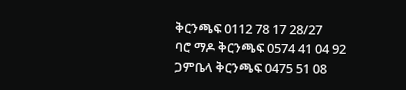ቅርንጫፍ 0112 78 17 28/27
ባሮ ማዶ ቅርንጫፍ 0574 41 04 92
ጋምቤላ ቅርንጫፍ 0475 51 08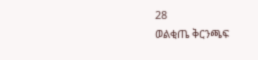28
ወልቂጤ ቅርንጫፍ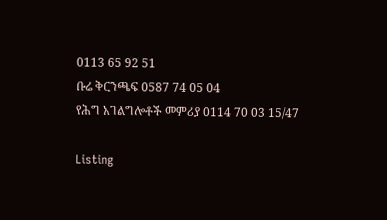0113 65 92 51
ቡሬ ቅርንጫፍ 0587 74 05 04
የሕግ አገልግሎቶች መምሪያ 0114 70 03 15/47

Listing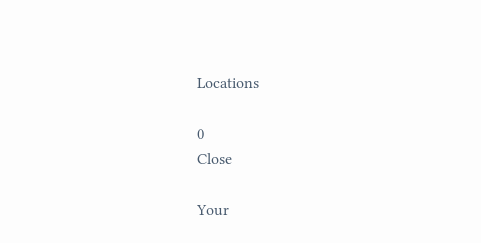Locations

0
Close

Your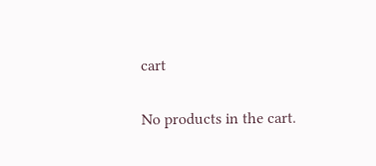cart

No products in the cart.